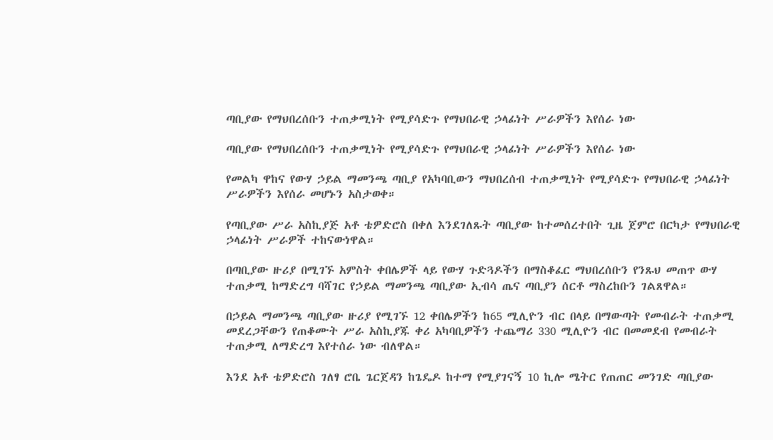ጣቢያው የማህበረሰቡን ተጠቃሚነት የሚያሳድጉ የማህበራዊ ኃላፊነት ሥራዎችን እየሰራ ነው

ጣቢያው የማህበረሰቡን ተጠቃሚነት የሚያሳድጉ የማህበራዊ ኃላፊነት ሥራዎችን እየሰራ ነው

የመልካ ዋከና የውሃ ኃይል ማመንጫ ጣቢያ የአካባቢውን ማህበረሰብ ተጠቃሚነት የሚያሳድጉ የማህበራዊ ኃላፊነት ሥራዎችን እየሰራ መሆኑን አስታወቀ።

የጣቢያው ሥራ አስኪያጅ አቶ ቴዎድሮስ በቀለ እንደገለጹት ጣቢያው ከተመሰረተበት ጊዜ ጀምሮ በርካታ የማህበራዊ ኃላፊነት ሥራዎች ተከናውነዋል።

በጣቢያው ዙሪያ በሚገኙ አምስት ቀበሌዎች ላይ የውሃ ጉድጓዶችን በማስቆፈር ማህበረሰቡን የንጹህ መጠጥ ውሃ ተጠቃሚ ከማድረግ ባሻገር የኃይል ማመንጫ ጣቢያው ኢብሳ ጤና ጣቢያን ሰርቶ ማስረከቡን ገልጸዋል።

በኃይል ማመንጫ ጣቢያው ዙሪያ የሚገኙ 12 ቀበሌዎችን ከ65 ሚሊዮን ብር በላይ በማውጣት የመብራት ተጠቃሚ መደረጋቸውን የጠቆሙት ሥራ አስኪያጁ ቀሪ አካባቢዎችን ተጨማሪ 330 ሚሊዮን ብር በመመደብ የመብራት ተጠቃሚ ለማድረግ እየተሰራ ነው ብለዋል።

እንደ አቶ ቴዎድሮስ ገለፃ ሮቤ ጌርጀዳን ከጌዴዶ ከተማ የሚያገናኝ 10 ኪሎ ሜትር የጠጠር መንገድ ጣቢያው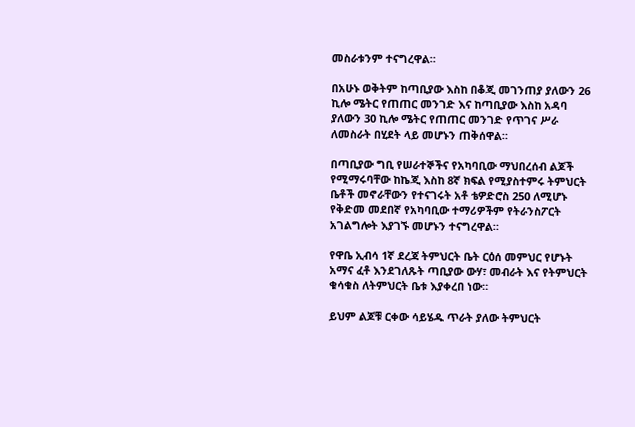መስራቱንም ተናግረዋል።

በአሁኑ ወቅትም ከጣቢያው እስከ በቆጂ መገንጠያ ያለውን 26 ኪሎ ሜትር የጠጠር መንገድ እና ከጣቢያው እስከ አዳባ ያለውን 30 ኪሎ ሜትር የጠጠር መንገድ የጥገና ሥራ ለመስራት በሂደት ላይ መሆኑን ጠቅሰዋል።

በጣቢያው ግቢ የሠራተኞችና የአካባቢው ማህበረሰብ ልጆች የሚማሩባቸው ከኬጂ እስከ 8ኛ ክፍል የሚያስተምሩ ትምህርት ቤቶች መኖራቸውን የተናገሩት አቶ ቴዎድሮስ 250 ለሚሆኑ የቅድመ መደበኛ የአካባቢው ተማሪዎችም የትራንስፖርት አገልግሎት እያገኙ መሆኑን ተናግረዋል።

የዋቤ ኢብሳ 1ኛ ደረጃ ትምህርት ቤት ርዕሰ መምህር የሆኑት አማና ፈቶ እንደገለጹት ጣቢያው ውሃ፣ መብራት እና የትምህርት ቁሳቁስ ለትምህርት ቤቱ እያቀረበ ነው።

ይህም ልጆቹ ርቀው ሳይሄዱ ጥራት ያለው ትምህርት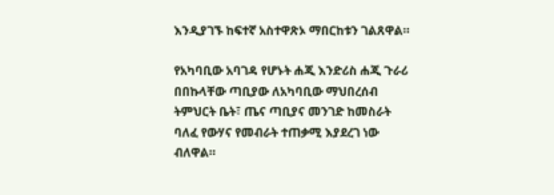እንዲያገኙ ከፍተኛ አስተዋጽኦ ማበርከቱን ገልጸዋል።

የአካባቢው አባገዳ የሆኑት ሐጂ እንድሪስ ሐጂ ጉራሪ በበኩላቸው ጣቢያው ለአካባቢው ማህበረሰብ ትምህርት ቤት፣ ጤና ጣቢያና መንገድ ከመስራት ባለፈ የውሃና የመብራት ተጠቃሚ እያደረገ ነው ብለዋል።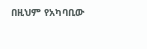በዚህም የአካባቢው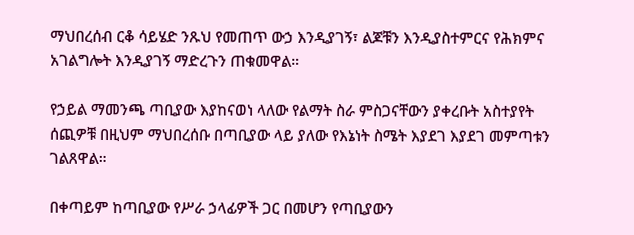ማህበረሰብ ርቆ ሳይሄድ ንጹህ የመጠጥ ውኃ እንዲያገኝ፣ ልጆቹን እንዲያስተምርና የሕክምና አገልግሎት እንዲያገኝ ማድረጉን ጠቁመዋል።

የኃይል ማመንጫ ጣቢያው እያከናወነ ላለው የልማት ስራ ምስጋናቸውን ያቀረቡት አስተያየት ሰጪዎቹ በዚህም ማህበረሰቡ በጣቢያው ላይ ያለው የእኔነት ስሜት እያደገ እያደገ መምጣቱን ገልጸዋል።

በቀጣይም ከጣቢያው የሥራ ኃላፊዎች ጋር በመሆን የጣቢያውን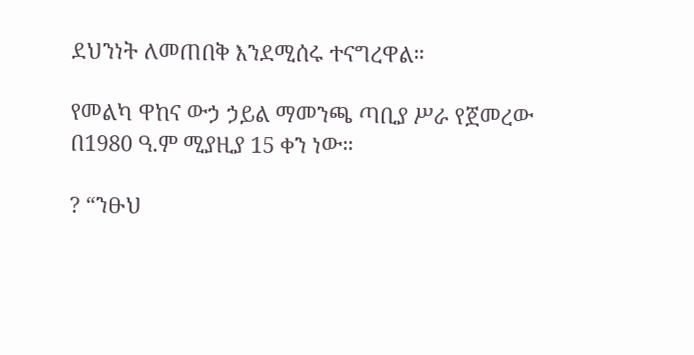ደህንነት ለመጠበቅ እንደሚሰሩ ተናግረዋል።

የመልካ ዋከና ውኃ ኃይል ማመንጫ ጣቢያ ሥራ የጀመረው በ1980 ዓ.ም ሚያዚያ 15 ቀን ነው።

? “ንፁህ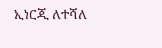ኢነርጂ ለተሻለ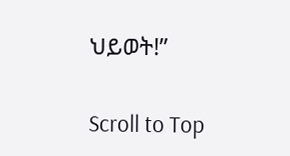ህይወት!”

Scroll to Top